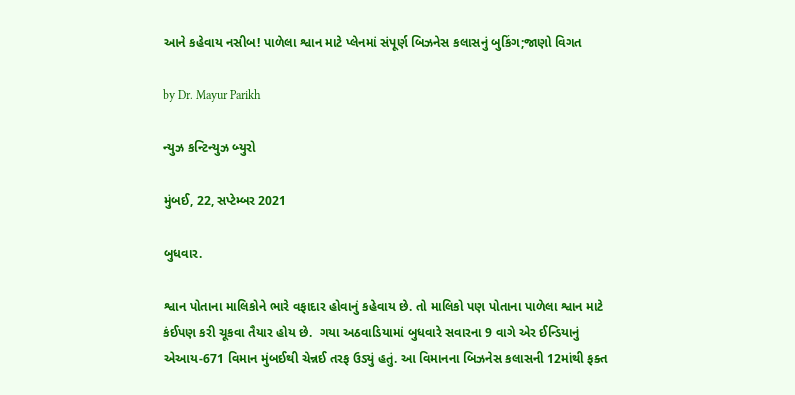આને કહેવાય નસીબ! પાળેલા શ્વાન માટે પ્લેનમાં સંપૂર્ણ બિઝનેસ કલાસનું બુકિંગ;જાણો વિગત

by Dr. Mayur Parikh

ન્યુઝ કન્ટિન્યુઝ બ્યુરો

મુંબઈ, 22, સપ્ટેમ્બર 2021

બુધવાર.

શ્વાન પોતાના માલિકોને ભારે વફાદાર હોવાનું કહેવાય છે. તો માલિકો પણ પોતાના પાળેલા શ્વાન માટે કંઈપણ કરી ચૂકવા તૈયાર હોય છે.  ગયા અઠવાડિયામાં બુધવારે સવારના 9 વાગે એર ઈન્ડિયાનું એઆય-671 વિમાન મુંબઈથી ચેન્નઈ તરફ ઉડ્યું હતું. આ વિમાનના બિઝનેસ કલાસની 12માંથી ફક્ત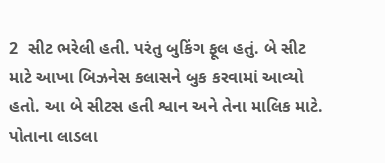2  સીટ ભરેલી હતી. પરંતુ બુકિંગ ફૂલ હતું. બે સીટ માટે આખા બિઝનેસ કલાસને બુક કરવામાં આવ્યો હતો. આ બે સીટસ હતી શ્વાન અને તેના માલિક માટે. પોતાના લાડલા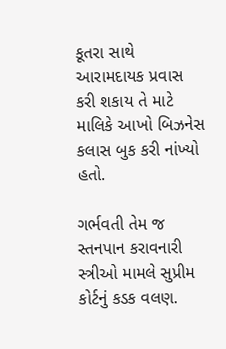કૂતરા સાથે આરામદાયક પ્રવાસ કરી શકાય તે માટે માલિકે આખો બિઝનેસ કલાસ બુક કરી નાંખ્યો હતો.

ગર્ભવતી તેમ જ સ્તનપાન કરાવનારી સ્ત્રીઓ મામલે સુપ્રીમ કોર્ટનું કડક વલણ.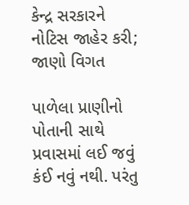કેન્દ્ર સરકારને નોટિસ જાહેર કરી; જાણો વિગત

પાળેલા પ્રાણીનો પોતાની સાથે પ્રવાસમાં લઈ જવું કંઈ નવું નથી. પરંતુ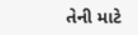તેની માટે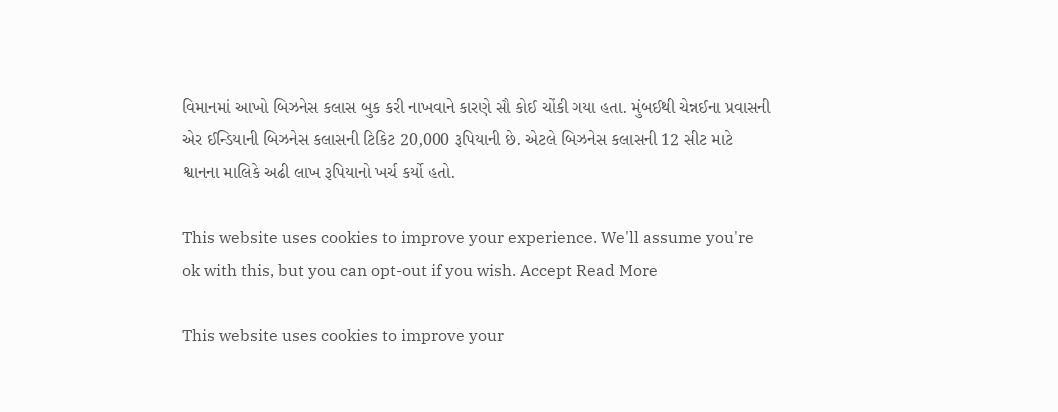વિમાનમાં આખો બિઝનેસ કલાસ બુક કરી નાખવાને કારણે સૌ કોઈ ચોંકી ગયા હતા. મુંબઈથી ચેન્નઈના પ્રવાસની એર ઈન્ડિયાની બિઝનેસ કલાસની ટિકિટ 20,000 રૂપિયાની છે. એટલે બિઝનેસ કલાસની 12 સીટ માટે શ્વાનના માલિકે અઢી લાખ રૂપિયાનો ખર્ચ કર્યો હતો.

This website uses cookies to improve your experience. We'll assume you're ok with this, but you can opt-out if you wish. Accept Read More

This website uses cookies to improve your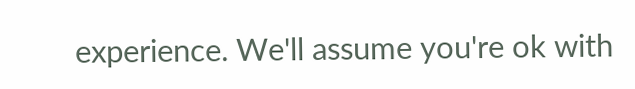experience. We'll assume you're ok with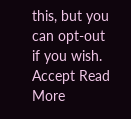this, but you can opt-out if you wish. Accept Read More